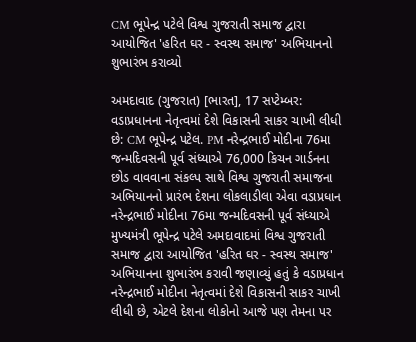CM ભૂપેન્દ્ર પટેલે વિશ્વ ગુજરાતી સમાજ દ્વારા આયોજિત 'હરિત ઘર - સ્વસ્થ સમાજ' અભિયાનનો શુભારંભ કરાવ્યો

અમદાવાદ (ગુજરાત) [ભારત], 17 સપ્ટેમ્બર: વડાપ્રધાનના નેતૃત્વમાં દેશે વિકાસની સાકર ચાખી લીધી છે: CM ભૂપેન્દ્ર પટેલ. PM નરેન્દ્રભાઈ મોદીના 76મા જન્મદિવસની પૂર્વ સંધ્યાએ 76,000 કિચન ગાર્ડનના છોડ વાવવાના સંકલ્પ સાથે વિશ્વ ગુજરાતી સમાજના અભિયાનનો પ્રારંભ દેશના લોકલાડીલા એવા વડાપ્રધાન  નરેન્દ્રભાઈ મોદીના 76મા જન્મદિવસની પૂર્વ સંધ્યાએ મુખ્યમંત્રી ભૂપેન્દ્ર પટેલે અમદાવાદમાં વિશ્વ ગુજરાતી સમાજ દ્વારા આયોજિત 'હરિત ઘર - સ્વસ્થ સમાજ' અભિયાનના શુભારંભ કરાવી જણાવ્યું હતું કે વડાપ્રધાન નરેન્દ્રભાઈ મોદીના નેતૃત્વમાં દેશે વિકાસની સાકર ચાખી લીધી છે, એટલે દેશના લોકોનો આજે પણ તેમના પર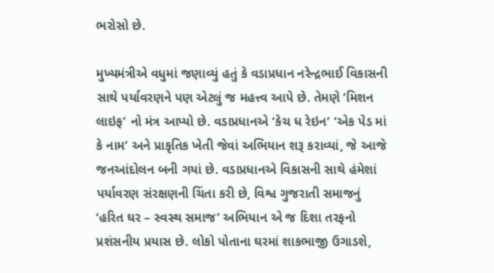ભરોસો છે.

મુખ્યમંત્રીએ વધુમાં જણાવ્યું હતું કે વડાપ્રધાન નરેન્દ્રભાઈ વિકાસની સાથે પર્યાવરણને પણ એટલું જ મહત્ત્વ આપે છે. તેમણે ‘મિશન લાઇફ’ નો મંત્ર આપ્યો છે. વડાપ્રધાનએ ‘કેચ ધ રેઇન’ ‘એક પેડ માં કે નામ’ અને પ્રાકૃતિક ખેતી જેવાં અભિયાન શરૂ કરાવ્યાં, જે આજે જનઆંદોલન બની ગયાં છે. વડાપ્રધાનએ વિકાસની સાથે હંમેશાં પર્યાવરણ સંરક્ષણની ચિંતા કરી છે, વિશ્વ ગુજરાતી સમાજનું ‘હરિત ઘર – સ્વસ્થ સમાજ’ અભિયાન એ જ દિશા તરફનો પ્રશંસનીય પ્રયાસ છે. લોકો પોતાના ઘરમાં શાકભાજી ઉગાડશે,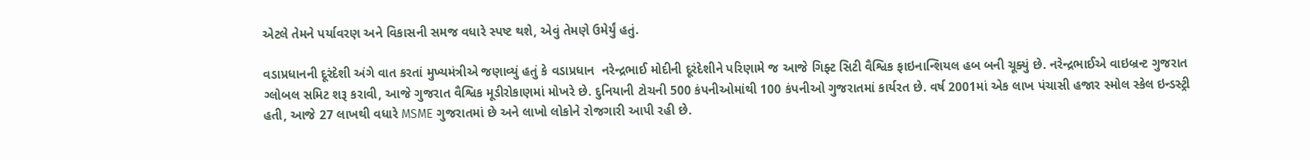એટલે તેમને પર્યાવરણ અને વિકાસની સમજ વધારે સ્પષ્ટ થશે, એવું તેમણે ઉમેર્યું હતું.

વડાપ્રધાનની દૂરંદેશી અંગે વાત કરતાં મુખ્યમંત્રીએ જણાવ્યું હતું કે વડાપ્રધાન  નરેન્દ્રભાઈ મોદીની દૂરંદેશીને પરિણામે જ આજે ગિફ્ટ સિટી વૈશ્વિક ફાઇનાન્શિયલ હબ બની ચૂક્યું છે. નરેન્દ્રભાઈએ વાઇબ્રન્ટ ગુજરાત ગ્લોબલ સમિટ શરૂ કરાવી, આજે ગુજરાત વૈશ્વિક મૂડીરોકાણમાં મોખરે છે. દુનિયાની ટોચની 500 કંપનીઓમાંથી 100 કંપનીઓ ગુજરાતમાં કાર્યરત છે. વર્ષ 2001માં એક લાખ પંચાસી હજાર સ્મોલ સ્કેલ ઇન્ડસ્ટ્રી હતી, આજે 27 લાખથી વધારે MSME ગુજરાતમાં છે અને લાખો લોકોને રોજગારી આપી રહી છે.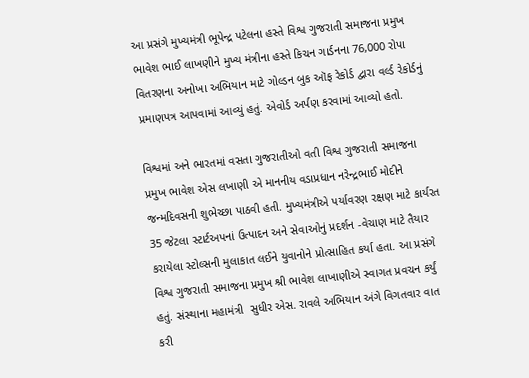આ પ્રસંગે મુખ્યમંત્રી ભૂપેન્દ્ર પટેલના હસ્તે વિશ્વ ગુજરાતી સમાજના પ્રમુખ ભાવેશ ભાઈ લાખણીને મુખ્ય મંત્રીના હસ્તે કિચન ગાર્ડનના 76,000 રોપા વિતરણના અનોખા અભિયાન માટે ગોલ્ડન બુક ઑફ રેકોર્ડ દ્વારા વર્લ્ડ રેકોર્ડનું પ્રમાણપત્ર આપવામાં આવ્યું હતું. એવોર્ડ અર્પણ કરવામાં આવ્યો હતો.

વિશ્વમાં અને ભારતમાં વસતા ગુજરાતીઓ વતી વિશ્વ ગુજરાતી સમાજના પ્રમુખ ભાવેશ એસ લખાણી એ માનનીય વડાપ્રધાન નરેન્દ્રભાઈ મોદીને જન્મદિવસની શુભેચ્છા પાઠવી હતી. મુખ્યમંત્રીએ પર્યાવરણ રક્ષણ માટે કાર્યરત 35 જેટલા સ્ટાર્ટઅપનાં ઉત્પાદન અને સેવાઓનું પ્રદર્શન -વેચાણ માટે તૈયાર કરાયેલા સ્ટોલ્સની મુલાકાત લઈને યુવાનોને પ્રોત્સાહિત કર્યા હતા. આ પ્રસંગે વિશ્વ ગુજરાતી સમાજના પ્રમુખ શ્રી ભાવેશ લાખાણીએ સ્વાગત પ્રવચન કર્યું હતું. સંસ્થાના મહામંત્રી  સુધીર એસ. રાવલે અભિયાન અંગે વિગતવાર વાત કરી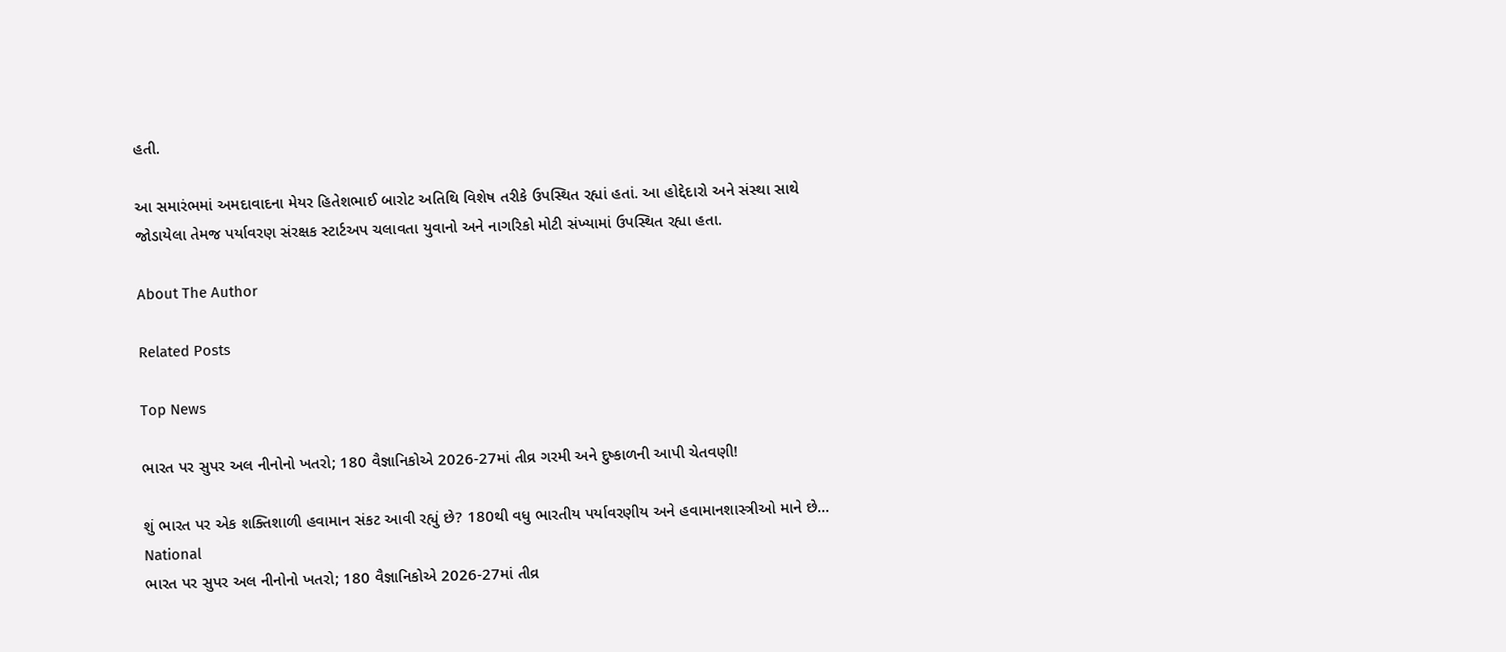હતી.

આ સમારંભમાં અમદાવાદના મેયર હિતેશભાઈ બારોટ અતિથિ વિશેષ તરીકે ઉપસ્થિત રહ્યાં હતાં. આ હોદ્દેદારો અને સંસ્થા સાથે જોડાયેલા તેમજ પર્યાવરણ સંરક્ષક સ્ટાર્ટઅપ ચલાવતા યુવાનો અને નાગરિકો મોટી સંખ્યામાં ઉપસ્થિત રહ્યા હતા.

About The Author

Related Posts

Top News

ભારત પર સુપર અલ નીનોનો ખતરો; 180 વૈજ્ઞાનિકોએ 2026-27માં તીવ્ર ગરમી અને દુષ્કાળની આપી ચેતવણી!

શું ભારત પર એક શક્તિશાળી હવામાન સંકટ આવી રહ્યું છે? 180થી વધુ ભારતીય પર્યાવરણીય અને હવામાનશાસ્ત્રીઓ માને છે...
National
ભારત પર સુપર અલ નીનોનો ખતરો; 180 વૈજ્ઞાનિકોએ 2026-27માં તીવ્ર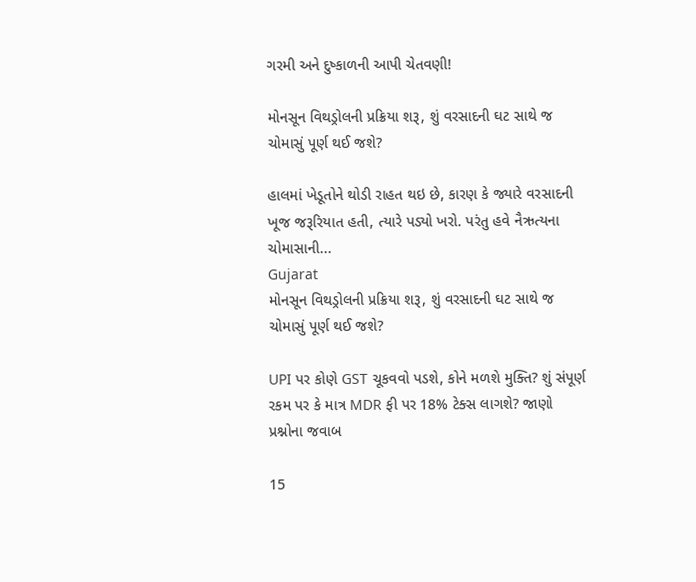ગરમી અને દુષ્કાળની આપી ચેતવણી!

મોનસૂન વિથડ્રોલની પ્રક્રિયા શરૂ, શું વરસાદની ઘટ સાથે જ ચોમાસું પૂર્ણ થઈ જશે?

હાલમાં ખેડૂતોને થોડી રાહત થઇ છે, કારણ કે જ્યારે વરસાદની ખૂજ જરૂરિયાત હતી, ત્યારે પડ્યો ખરો. પરંતુ હવે નૈઋત્યના ચોમાસાની...
Gujarat
મોનસૂન વિથડ્રોલની પ્રક્રિયા શરૂ, શું વરસાદની ઘટ સાથે જ ચોમાસું પૂર્ણ થઈ જશે?

UPI પર કોણે GST ચૂકવવો પડશે, કોને મળશે મુક્તિ? શું સંપૂર્ણ રકમ પર કે માત્ર MDR ફી પર 18% ટેક્સ લાગશે? જાણો પ્રશ્નોના જવાબ

15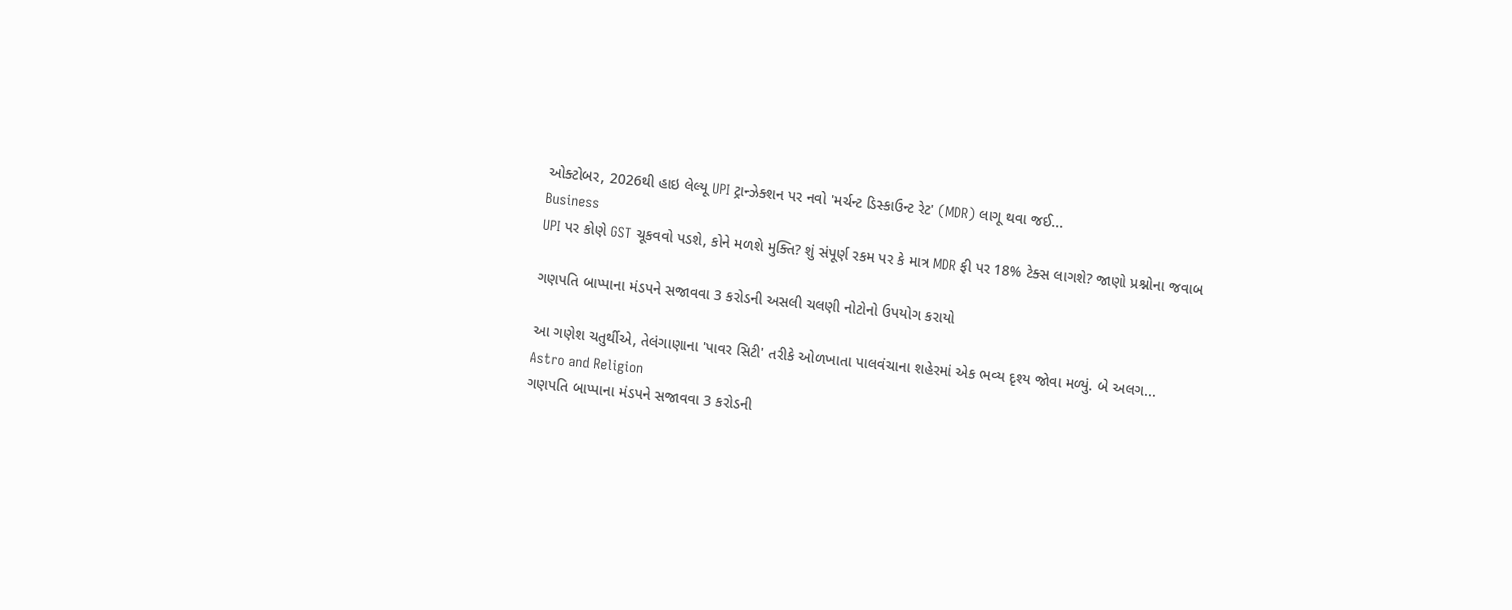ઓક્ટોબર, 2026થી હાઇ લેલ્યૂ UPI ટ્રાન્ઝેક્શન પર નવો 'મર્ચન્ટ ડિસ્કાઉન્ટ રેટ' (MDR) લાગૂ થવા જઈ...
Business
UPI પર કોણે GST ચૂકવવો પડશે, કોને મળશે મુક્તિ? શું સંપૂર્ણ રકમ પર કે માત્ર MDR ફી પર 18% ટેક્સ લાગશે? જાણો પ્રશ્નોના જવાબ

ગણપતિ બાપ્પાના મંડપને સજાવવા 3 કરોડની અસલી ચલણી નોટોનો ઉપયોગ કરાયો

આ ગણેશ ચતુર્થીએ, તેલંગાણાના 'પાવર સિટી' તરીકે ઓળખાતા પાલવંચાના શહેરમાં એક ભવ્ય દૃશ્ય જોવા મળ્યું. બે અલગ...
Astro and Religion
ગણપતિ બાપ્પાના મંડપને સજાવવા 3 કરોડની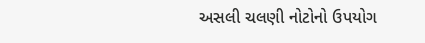અસલી ચલણી નોટોનો ઉપયોગ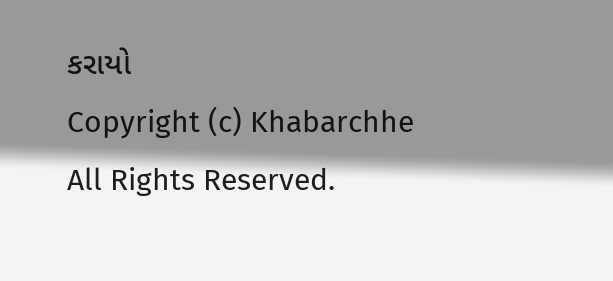કરાયો
Copyright (c) Khabarchhe All Rights Reserved.